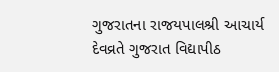ગુજરાતના રાજયપાલશ્રી આચાર્ય દેવવ્રતે ગુજરાત વિદ્યાપીઠ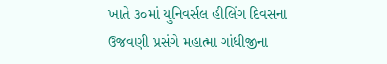ખાતે ૩૦માં યુનિવર્સલ હીલિંગ દિવસના ઉજવણી પ્રસંગે મહાત્મા ગાંધીજીના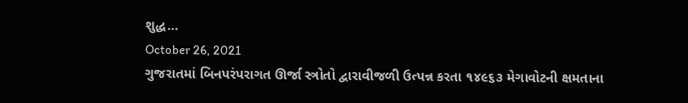શુદ્ધ…
October 26, 2021
ગુજરાતમાં બિનપરંપરાગત ઊર્જા સ્ત્રોતો દ્વારાવીજળી ઉત્પન્ન કરતા ૧૪૯૬૩ મેગાવોટની ક્ષમતાના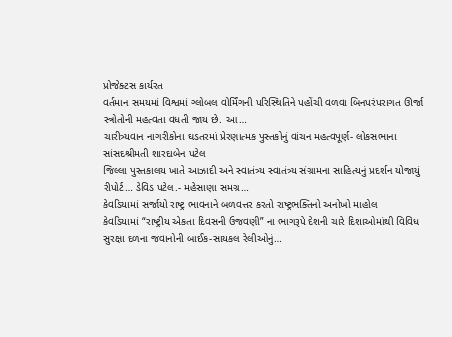પ્રોજેક્ટસ કાર્યરત
વર્તમાન સમયમાં વિશ્વમાં ગ્લોબલ વોર્મિંગની પરિસ્થિતિને પહોંચી વળવા બિનપરંપરાગત ઊર્જા સ્ત્રોતોની મહત્વતા વધતી જાય છે. આ…
ચારીત્ર્યવાન નાગરીકોના ઘડતરમાં પ્રેરણાત્મક પુસ્તકોનું વાંચન મહત્વપૂર્ણ- લોકસભાના સાંસદશ્રીમતી શારદાબેન પટેલ
જિલ્લા પુસ્તકાલય ખાતે આઝાદી અને સ્વાતંત્ર્ય સ્વાતંત્ર્ય સંગ્રામના સાહિત્યનું પ્રદર્શન યોજાયું રીપોર્ટ… ડેવિડ પટેલ.- મહેસાણા સમગ્ર…
કેવડિયામાં સર્જાયો રાષ્ટ્ર ભાવનાને બળવત્તર કરતો રાષ્ટ્રભક્તિનો અનોખો માહોલ
કેવડિયામાં “રાષ્ટ્રીય એકતા દિવસની ઉજવણી” ના ભાગરૂપે દેશની ચારે દિશાઓમાંથી વિવિધ સુરક્ષા દળના જવાનોની બાઈક-સાયકલ રેલીઓનું…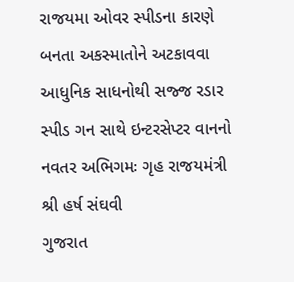રાજયમા ઓવર સ્પીડના કારણે બનતા અકસ્માતોને અટકાવવા આધુનિક સાધનોથી સજ્જ રડાર સ્પીડ ગન સાથે ઇન્ટરસેપ્ટર વાનનો નવતર અભિગમઃ ગૃહ રાજયમંત્રી શ્રી હર્ષ સંઘવી
ગુજરાત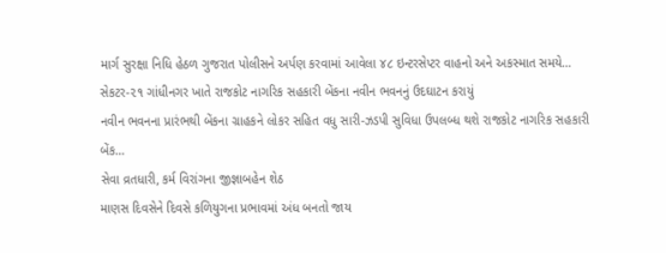માર્ગ સુરક્ષા નિધિ હેઠળ ગુજરાત પોલીસને અર્પણ કરવામાં આવેલા ૪૮ ઇન્ટરસેપ્ટર વાહનો અને અકસ્માત સમયે…
સેકટર-૨૧ ગાંધીનગર ખાતે રાજકોટ નાગરિક સહકારી બેંકના નવીન ભવનનું ઉદઘાટન કરાયું
નવીન ભવનના પ્રારંભથી બેંકના ગ્રાહકને લોકર સહિત વધુ સારી-ઝડપી સુવિધા ઉપલબ્ધ થશે રાજકોટ નાગરિક સહકારી બેંક…
સેવા વ્રતધારી, કર્મ વિરાંગના જીજ્ઞાબહેન શેઠ
માણસ દિવસેને દિવસે કળિયુગના પ્રભાવમાં અંધ બનતો જાય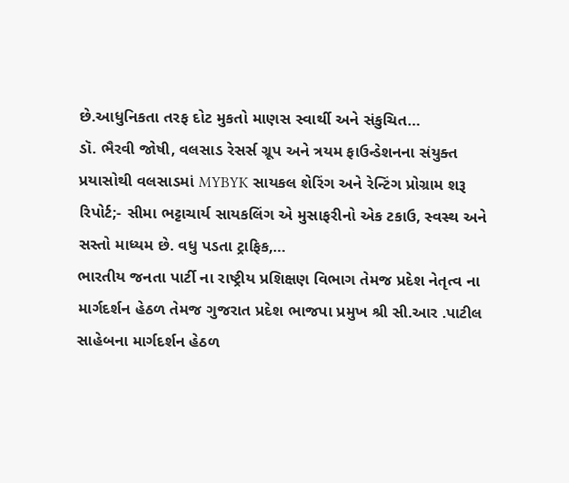છે.આધુનિકતા તરફ દોટ મુકતો માણસ સ્વાર્થી અને સંકુચિત…
ડૉ. ભૈરવી જોષી, વલસાડ રેસર્સ ગ્રૂપ અને ત્રયમ ફાઉન્ડેશનના સંયુક્ત પ્રયાસોથી વલસાડમાં MYBYK સાયકલ શેરિંગ અને રેન્ટિંગ પ્રોગ્રામ શરૂ
રિપોર્ટ;- સીમા ભટ્ટાચાર્ય સાયકલિંગ એ મુસાફરીનો એક ટકાઉ, સ્વસ્થ અને સસ્તો માધ્યમ છે. વધુ પડતા ટ્રાફિક,…
ભારતીય જનતા પાર્ટી ના રાષ્ટ્રીય પ્રશિક્ષણ વિભાગ તેમજ પ્રદેશ નેતૃત્વ ના માર્ગદર્શન હેઠળ તેમજ ગુજરાત પ્રદેશ ભાજપા પ્રમુખ શ્રી સી.આર .પાટીલ સાહેબના માર્ગદર્શન હેઠળ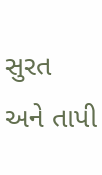સુરત અને તાપી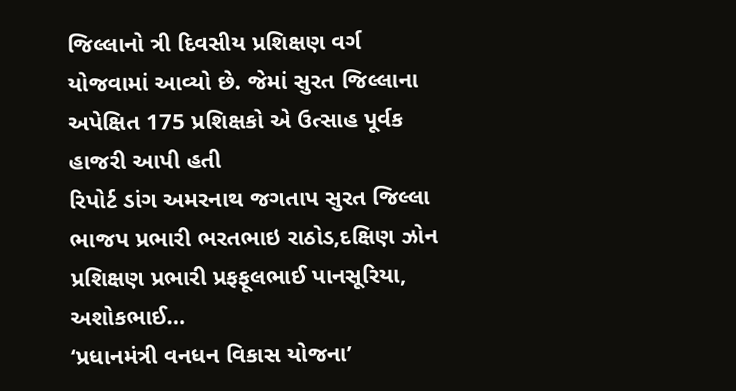જિલ્લાનો ત્રી દિવસીય પ્રશિક્ષણ વર્ગ યોજવામાં આવ્યો છે. જેમાં સુરત જિલ્લાના અપેક્ષિત 175 પ્રશિક્ષકો એ ઉત્સાહ પૂર્વક હાજરી આપી હતી
રિપોર્ટ ડાંગ અમરનાથ જગતાપ સુરત જિલ્લા ભાજપ પ્રભારી ભરતભાઇ રાઠોડ,દક્ષિણ ઝોન પ્રશિક્ષણ પ્રભારી પ્રફફૂલભાઈ પાનસૂરિયા, અશોકભાઈ…
‘પ્રધાનમંત્રી વનધન વિકાસ યોજના’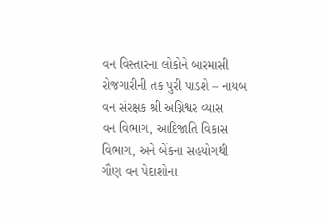વન વિસ્તારના લોકોને બારમાસી રોજગારીની તક પુરી પાડશે – નાયબ વન સંરક્ષક શ્રી અગ્નિશ્વર વ્યાસ
વન વિભાગ, આદિજાતિ વિકાસ વિભાગ, અને બેંકના સહયોગથી ગૌણ વન પેદાશોના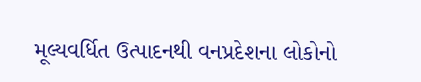મૂલ્યવર્ધિત ઉત્પાદનથી વનપ્રદેશના લોકોનો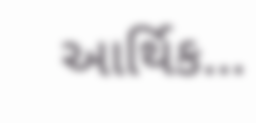આર્થિક…